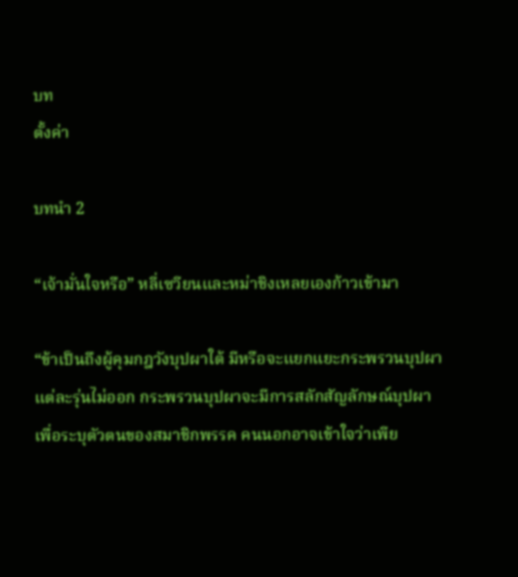บท
ตั้งค่า

บทนำ 2

“เจ้ามั่นใจหรือ” หลี่เซวียนและหม่าชิงเหลยเองก้าวเข้ามา

“ข้าเป็นถึงผู้คุมกฎวังบุปผาใต้ มีหรือจะแยกแยะกระพรวนบุปผาแต่ละรุ่นไม่ออก กระพรวนบุปผาจะมีการสลักสัญลักษณ์บุปผาเพื่อระบุตัวตนของสมาชิกพรรค คนนอกอาจเข้าใจว่าเพีย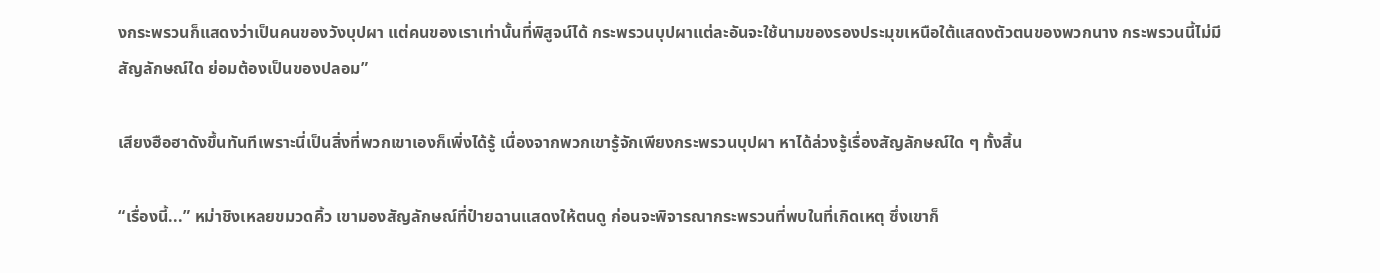งกระพรวนก็แสดงว่าเป็นคนของวังบุปผา แต่คนของเราเท่านั้นที่พิสูจน์ได้ กระพรวนบุปผาแต่ละอันจะใช้นามของรองประมุขเหนือใต้แสดงตัวตนของพวกนาง กระพรวนนี้ไม่มีสัญลักษณ์ใด ย่อมต้องเป็นของปลอม”

เสียงฮือฮาดังขึ้นทันทีเพราะนี่เป็นสิ่งที่พวกเขาเองก็เพิ่งได้รู้ เนื่องจากพวกเขารู้จักเพียงกระพรวนบุปผา หาได้ล่วงรู้เรื่องสัญลักษณ์ใด ๆ ทั้งสิ้น

“เรื่องนี้...” หม่าชิงเหลยขมวดคิ้ว เขามองสัญลักษณ์ที่ป๋ายฉานแสดงให้ตนดู ก่อนจะพิจารณากระพรวนที่พบในที่เกิดเหตุ ซึ่งเขาก็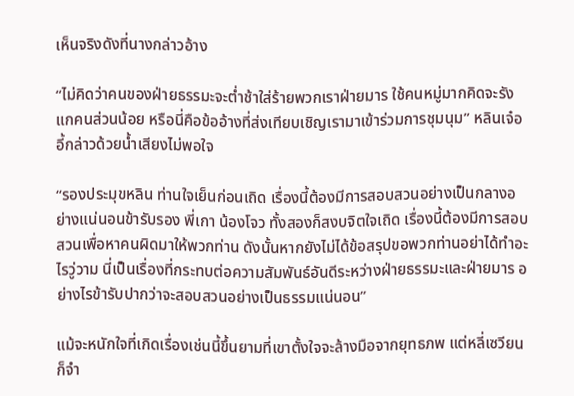เห็นจริงดังที่นางกล่าวอ้าง

“ไม่คิดว่าคนของฝ่ายธรรมะจะต่ำช้าใส่ร้ายพวกเราฝ่ายมาร ใช้คนหมู่มากคิดจะรังแกคนส่วนน้อย หรือนี่คือข้ออ้างที่ส่งเทียบเชิญเรามาเข้าร่วมการชุมนุม” หลินเจ๋ออี้กล่าวด้วยน้ำเสียงไม่พอใจ

“รองประมุขหลิน ท่านใจเย็นก่อนเถิด เรื่องนี้ต้องมีการสอบสวนอย่างเป็นกลางอย่างแน่นอนข้ารับรอง พี่เกา น้องโจว ทั้งสองก็สงบจิตใจเถิด เรื่องนี้ต้องมีการสอบสวนเพื่อหาคนผิดมาให้พวกท่าน ดังนั้นหากยังไม่ได้ข้อสรุปขอพวกท่านอย่าได้ทำอะไรวู่วาม นี่เป็นเรื่องที่กระทบต่อความสัมพันธ์อันดีระหว่างฝ่ายธรรมะและฝ่ายมาร อย่างไรข้ารับปากว่าจะสอบสวนอย่างเป็นธรรมแน่นอน”

แม้จะหนักใจที่เกิดเรื่องเช่นนี้ขึ้นยามที่เขาตั้งใจจะล้างมือจากยุทธภพ แต่หลี่เซวียนก็จำ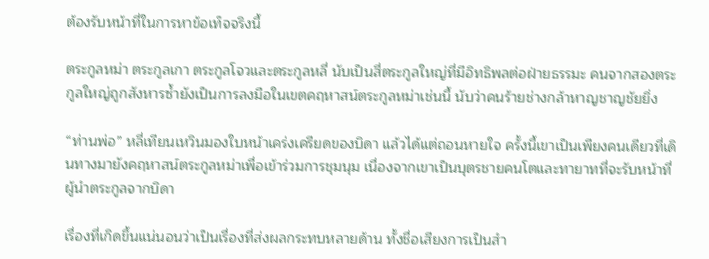ต้องรับหน้าที่ในการหาข้อเท็จจริงนี้

ตระกูลหม่า ตระกูลเกา ตระกูลโจวและตระกูลหลี่ นับเป็นสี่ตระกูลใหญ่ที่มีอิทธิพลต่อฝ่ายธรรมะ คนจากสองตระกูลใหญ่ถูกสังหารซ้ำยังเป็นการลงมือในเขตคฤหาสน์ตระกูลหม่าเช่นนี้ นับว่าคนร้ายช่างกล้าหาญชาญชัยยิ่ง

“ท่านพ่อ” หลี่เทียนเหวินมองใบหน้าเคร่งเครียดของบิดา แล้วได้แต่ถอนหายใจ ครั้งนี้เขาเป็นเพียงคนเดียวที่เดินทางมายังคฤหาสน์ตระกูลหม่าเพื่อเข้าร่วมการชุมนุม เนื่องจากเขาเป็นบุตรชายคนโตและทายาทที่จะรับหน้าที่ผู้นำตระกูลจากบิดา

เรื่องที่เกิดขึ้นแน่นอนว่าเป็นเรื่องที่ส่งผลกระทบหลายด้าน ทั้งชื่อเสียงการเป็นสำ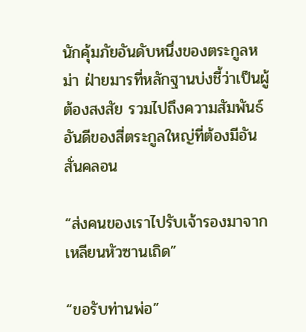นักคุ้มภัยอันดับหนึ่งของตระกูลหม่า ฝ่ายมารที่หลักฐานบ่งชี้ว่าเป็นผู้ต้องสงสัย รวมไปถึงความสัมพันธ์อันดีของสี่ตระกูลใหญ่ที่ต้องมีอันสั่นคลอน

“ส่งคนของเราไปรับเจ้ารองมาจากเหลียนหัวซานเถิด”

“ขอรับท่านพ่อ”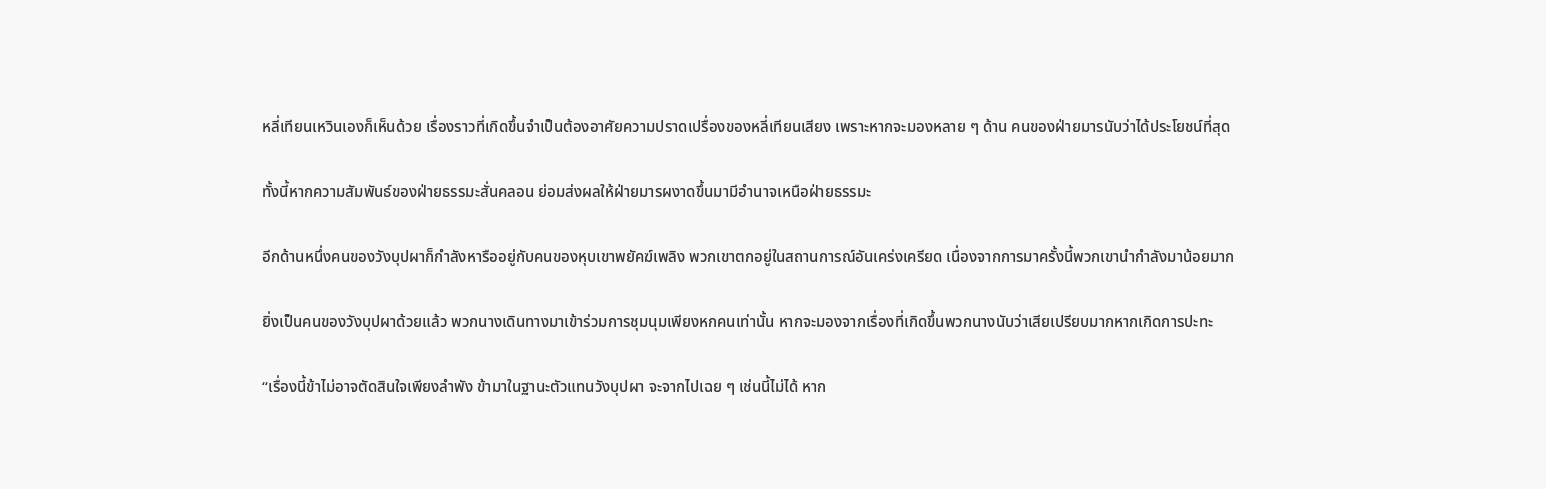หลี่เทียนเหวินเองก็เห็นด้วย เรื่องราวที่เกิดขึ้นจำเป็นต้องอาศัยความปราดเปรื่องของหลี่เทียนเสียง เพราะหากจะมองหลาย ๆ ด้าน คนของฝ่ายมารนับว่าได้ประโยชน์ที่สุด

ทั้งนี้หากความสัมพันธ์ของฝ่ายธรรมะสั่นคลอน ย่อมส่งผลให้ฝ่ายมารผงาดขึ้นมามีอำนาจเหนือฝ่ายธรรมะ

อีกด้านหนึ่งคนของวังบุปผาก็กำลังหารืออยู่กับคนของหุบเขาพยัคฆ์เพลิง พวกเขาตกอยู่ในสถานการณ์อันเคร่งเครียด เนื่องจากการมาครั้งนี้พวกเขานำกำลังมาน้อยมาก

ยิ่งเป็นคนของวังบุปผาด้วยแล้ว พวกนางเดินทางมาเข้าร่วมการชุมนุมเพียงหกคนเท่านั้น หากจะมองจากเรื่องที่เกิดขึ้นพวกนางนับว่าเสียเปรียบมากหากเกิดการปะทะ

“เรื่องนี้ข้าไม่อาจตัดสินใจเพียงลำพัง ข้ามาในฐานะตัวแทนวังบุปผา จะจากไปเฉย ๆ เช่นนี้ไม่ได้ หาก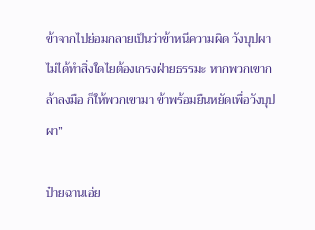ข้าจากไปย่อมกลายเป็นว่าข้าหนีความผิด วังบุปผาไม่ได้ทำสิ่งใดไยต้องเกรงฝ่ายธรรมะ หากพวกเขากล้าลงมือ ก็ให้พวกเขามา ข้าพร้อมยืนหยัดเพื่อวังบุปผา”

ป๋ายฉานเอ่ย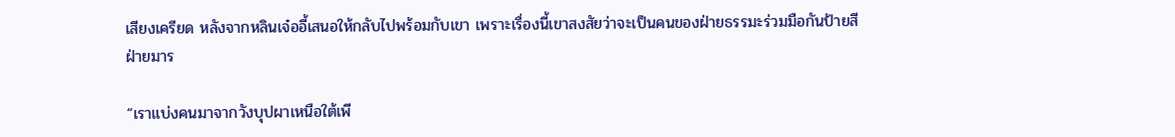เสียงเครียด หลังจากหลินเจ๋ออี้เสนอให้กลับไปพร้อมกับเขา เพราะเรื่องนี้เขาสงสัยว่าจะเป็นคนของฝ่ายธรรมะร่วมมือกันป้ายสีฝ่ายมาร

“เราแบ่งคนมาจากวังบุปผาเหนือใต้เพี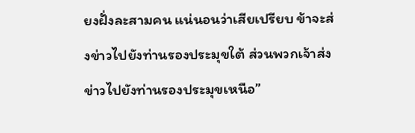ยงฝั่งละสามคน แน่นอนว่าเสียเปรียบ ข้าจะส่งข่าวไปยังท่านรองประมุขใต้ ส่วนพวกเจ้าส่งข่าวไปยังท่านรองประมุขเหนือ”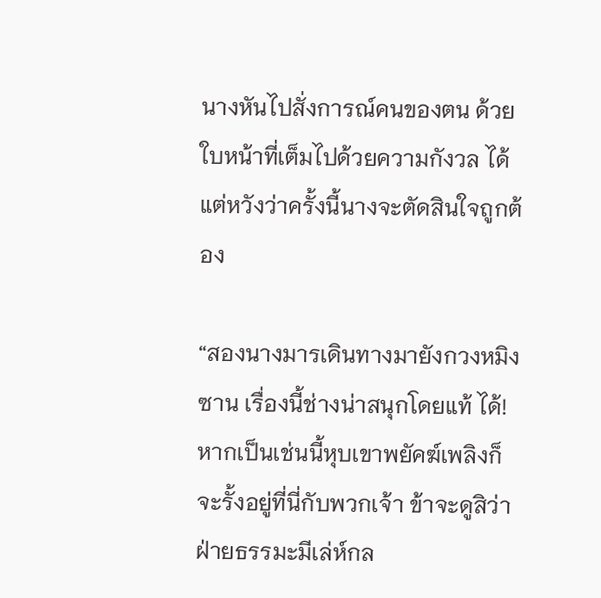นางหันไปสั่งการณ์คนของตน ด้วยใบหน้าที่เต็มไปด้วยความกังวล ได้แต่หวังว่าครั้งนี้นางจะตัดสินใจถูกต้อง

“สองนางมารเดินทางมายังกวงหมิงซาน เรื่องนี้ช่างน่าสนุกโดยแท้ ได้! หากเป็นเช่นนี้หุบเขาพยัคฆ์เพลิงก็จะรั้งอยู่ที่นี่กับพวกเจ้า ข้าจะดูสิว่าฝ่ายธรรมะมีเล่ห์กล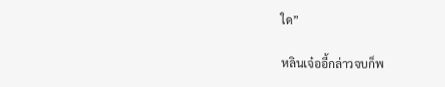ใด”

หลินเจ๋ออี้กล่าวจบก็พ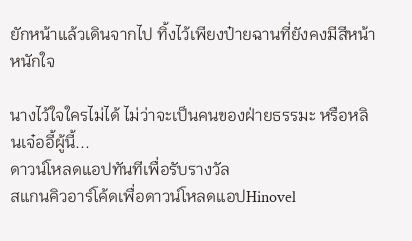ยักหน้าแล้วเดินจากไป ทิ้งไว้เพียงป๋ายฉานที่ยังคงมีสีหน้าหนักใจ

นางไว้ใจใครไม่ได้ ไม่ว่าจะเป็นคนของฝ่ายธรรมะ หรือหลินเจ๋ออี้ผู้นี้...
ดาวน์โหลดแอปทันทีเพื่อรับรางวัล
สแกนคิวอาร์โค้ดเพื่อดาวน์โหลดแอปHinovel